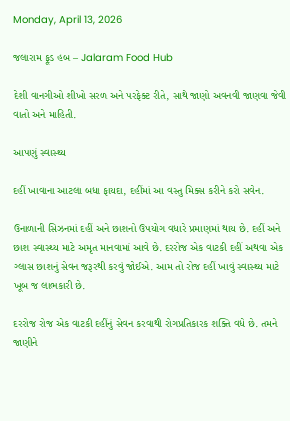Monday, April 13, 2026

જલારામ ફૂડ હબ – Jalaram Food Hub

દેશી વાનગીઓ શીખો સરળ અને પરફેક્ટ રીતે, સાથે જાણો અવનવી જાણવા જેવી વાતો અને માહિતી.

આપણું સ્વાસ્થ્ય

દહીં ખાવાના આટલા બધા ફાયદા, દહીંમાં આ વસ્તુ મિક્સ કરીને કરો સવેન.

ઉનાળાની સિઝનમાં દહીં અને છાશનો ઉપયોગ વધારે પ્રમાણમાં થાય છે. દહીં અને છાશ સ્વાસ્થ્ય માટે અમૃત માનવામાં આવે છે. દરરોજ એક વાટકી દહીં અથવા એક ગ્લાસ છાશનું સેવન જરૂરથી કરવું જોઈએ. આમ તો રોજ દહીં ખાવું સ્વાસ્થ્ય માટે ખૂબ જ લાભકારી છે.

દરરોજ રોજ એક વાટકી દહીંનું સેવન કરવાથી રોગપ્રતિકારક શક્તિ વધે છે. તમને જાણીને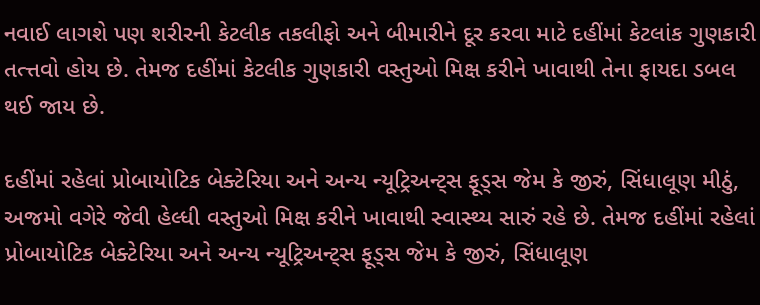નવાઈ લાગશે પણ શરીરની કેટલીક તકલીફો અને બીમારીને દૂર કરવા માટે દહીંમાં કેટલાંક ગુણકારી તત્ત્તવો હોય છે. તેમજ દહીંમાં કેટલીક ગુણકારી વસ્તુઓ મિક્ષ કરીને ખાવાથી તેના ફાયદા ડબલ થઈ જાય છે.

દહીંમાં રહેલાં પ્રોબાયોટિક બેક્ટેરિયા અને અન્ય ન્યૂટ્રિઅન્ટ્સ ફૂડ્સ જેમ કે જીરું, સિંધાલૂણ મીઠું, અજમો વગેરે જેવી હેલ્ધી વસ્તુઓ મિક્ષ કરીને ખાવાથી સ્વાસ્થ્ય સારું રહે છે. તેમજ દહીંમાં રહેલાં પ્રોબાયોટિક બેક્ટેરિયા અને અન્ય ન્યૂટ્રિઅન્ટ્સ ફૂડ્સ જેમ કે જીરું, સિંધાલૂણ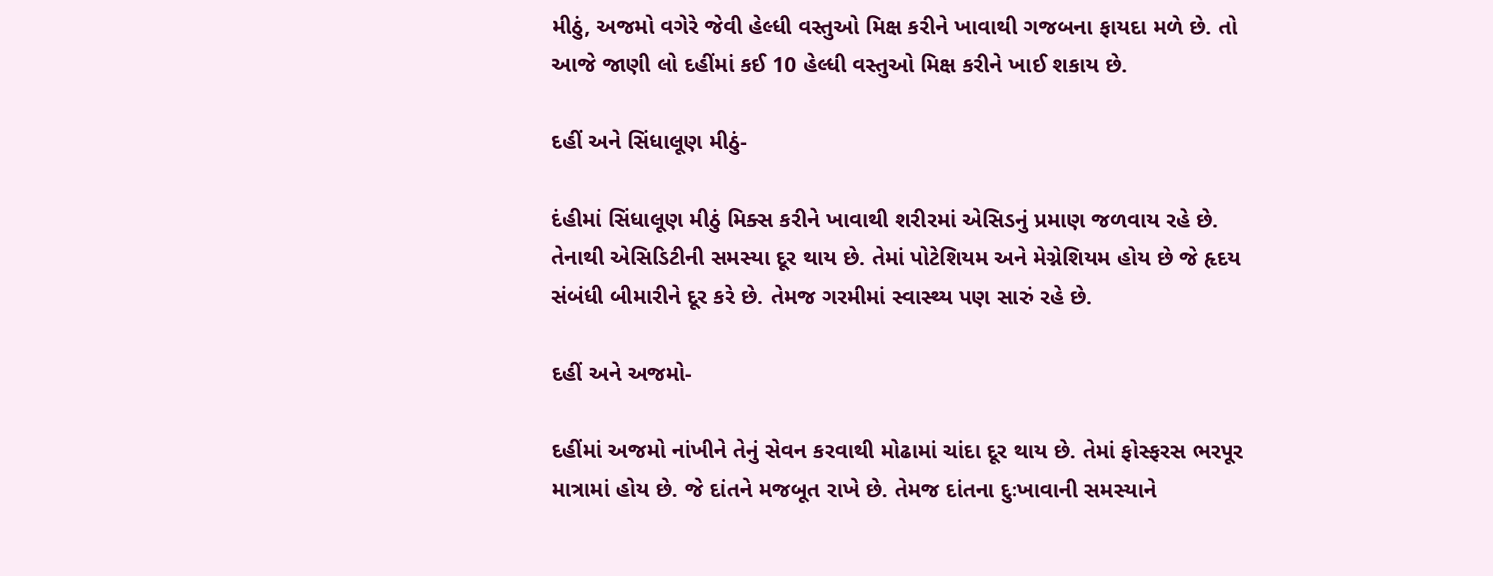મીઠું, અજમો વગેરે જેવી હેલ્ધી વસ્તુઓ મિક્ષ કરીને ખાવાથી ગજબના ફાયદા મળે છે. તો આજે જાણી લો દહીંમાં કઈ 10 હેલ્ધી વસ્તુઓ મિક્ષ કરીને ખાઈ શકાય છે.

દહીં અને સિંધાલૂણ મીઠું-

દંહીમાં સિંધાલૂણ મીઠું મિક્સ કરીને ખાવાથી શરીરમાં એસિડનું પ્રમાણ જળવાય રહે છે. તેનાથી એસિડિટીની સમસ્યા દૂર થાય છે. તેમાં પોટેશિયમ અને મેગ્નેશિયમ હોય છે જે હૃદય સંબંધી બીમારીને દૂર કરે છે. તેમજ ગરમીમાં સ્વાસ્થ્ય પણ સારું રહે છે.

દહીં અને અજમો-

દહીંમાં અજમો નાંખીને તેનું સેવન કરવાથી મોઢામાં ચાંદા દૂર થાય છે. તેમાં ફોસ્ફરસ ભરપૂર માત્રામાં હોય છે. જે દાંતને મજબૂત રાખે છે. તેમજ દાંતના દુઃખાવાની સમસ્યાને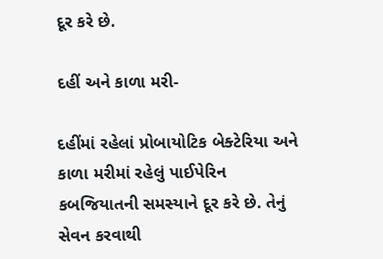દૂર કરે છે.

દહીં અને કાળા મરી-

દહીંમાં રહેલાં પ્રોબાયોટિક બેક્ટેરિયા અને કાળા મરીમાં રહેલું પાઈપેરિન કબજિયાતની સમસ્યાને દૂર કરે છે. તેનું સેવન કરવાથી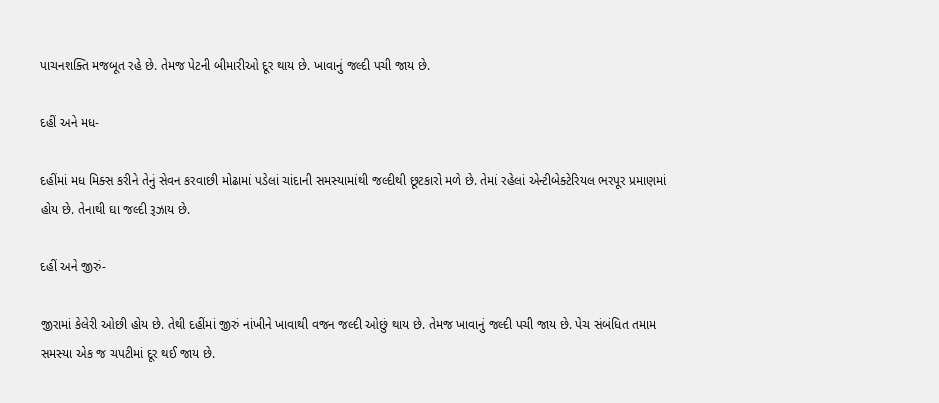પાચનશક્તિ મજબૂત રહે છે. તેમજ પેટની બીમારીઓ દૂર થાય છે. ખાવાનું જલ્દી પચી જાય છે.

દહીં અને મધ-

દહીંમાં મધ મિક્સ કરીને તેનું સેવન કરવાછી મોઢામાં પડેલાં ચાંદાની સમસ્યામાંથી જલ્દીથી છૂટકારો મળે છે. તેમાં રહેલાં એન્ટીબેક્ટેરિયલ ભરપૂર પ્રમાણમાં હોય છે. તેનાથી ઘા જલ્દી રૂઝાય છે.

દહીં અને જીરું-

જીરામાં કેલેરી ઓછી હોય છે. તેથી દહીંમાં જીરું નાંખીને ખાવાથી વજન જલ્દી ઓછું થાય છે. તેમજ ખાવાનું જલ્દી પચી જાય છે. પેચ સંબંધિત તમામ સમસ્યા એક જ ચપટીમાં દૂર થઈ જાય છે.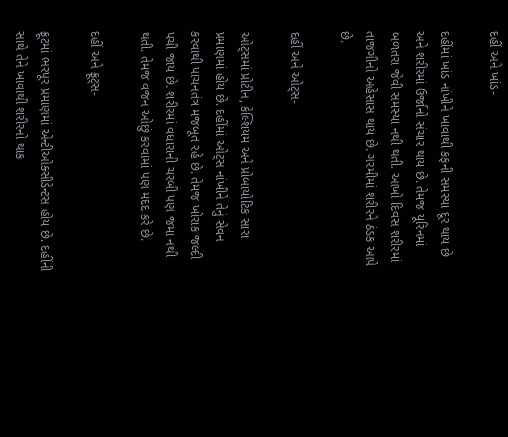દહીં અને ખાંડ-

દહીંમાં ખાંડ નાંખીને ખાવાથી કફની સમસ્યા દૂર થાય છે અને શરીરમાં ઉર્જાનો સંચાર થાય છે. તેમજ યૂરિનમાં બળતરા જેવી સમસ્યા નથી થતી. આખો દિવસ શરીરમાં તાજગીનો અહેસાસ થાય છે. ગરમીમાં શરીરને ઠંડક આપે છે.

દહીં અને ઓટ્સ-

ઓટ્સમાં પ્રોટીન, કેલ્શિયમ અને પ્રોબાયોટિક સારા પ્રમાણમાં હોય છે. દહીંમાં ઓટ્સ નાંખીને તેનું સેવન કરવાથી પાચનતંત્ર મજબૂત રહે છે. તેમજ ખોરાક જલ્દી પચી જાય છે. શરીરમાં વધારાની ચરબી પણ જમા નથી થતી. તેમજ વજન ઓછું કરવામાં પણ મદદ કરે છે.

દહીં અને ફ્રૂટ્સ-

ફ્રૂટમાં ભરપૂર પ્રમાણમાં એન્ટીઓક્સીડેન્ટસ હોય છે. દહીંની સાથે તેને ખાવાથી શરીરનો થાક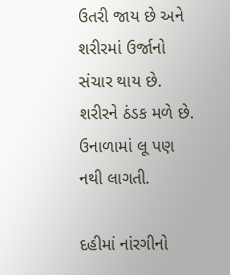ઉતરી જાય છે અને શરીરમાં ઉર્જાનો સંચાર થાય છે. શરીરને ઠંડક મળે છે. ઉનાળામાં લૂ પણ નથી લાગતી.

દહીમાં નાંરગીનો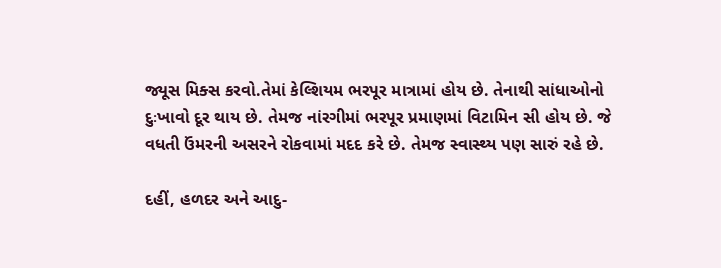જ્યૂસ મિક્સ કરવો.તેમાં કેલ્શિયમ ભરપૂર માત્રામાં હોય છે. તેનાથી સાંધાઓનો દુઃખાવો દૂર થાય છે. તેમજ નાંરગીમાં ભરપૂર પ્રમાણમાં વિટામિન સી હોય છે. જે વધતી ઉંમરની અસરને રોકવામાં મદદ કરે છે. તેમજ સ્વાસ્થ્ય પણ સારું રહે છે.

દહીં, હળદર અને આદુ-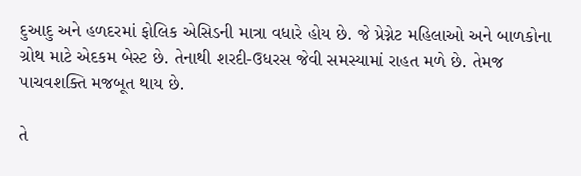દુઆદુ અને હળદરમાં ફોલિક એસિડની માત્રા વધારે હોય છે. જે પ્રેગ્નેટ મહિલાઓ અને બાળકોના ગ્રોથ માટે એદકમ બેસ્ટ છે. તેનાથી શરદી-ઉધરસ જેવી સમસ્યામાં રાહત મળે છે. તેમજ પાચવશક્તિ મજબૂત થાય છે.

તે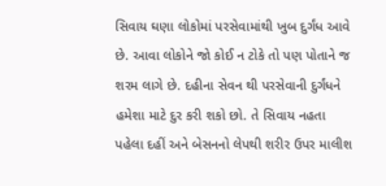સિવાય ઘણા લોકોમાં પરસેવામાંથી ખુબ દુર્ગંધ આવે છે. આવા લોકોને જો કોઈ ન ટોકે તો પણ પોતાને જ શરમ લાગે છે. દહીના સેવન થી પરસેવાની દુર્ગંધને હમેશા માટે દુર કરી શકો છો. તે સિવાય નહતા પહેલા દહીં અને બેસનનો લેપથી શરીર ઉપર માલીશ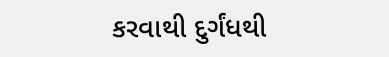કરવાથી દુર્ગંધથી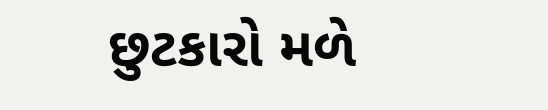છુટકારો મળે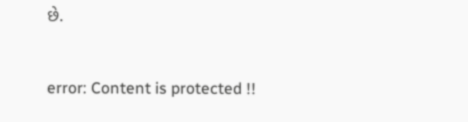છે.

error: Content is protected !!